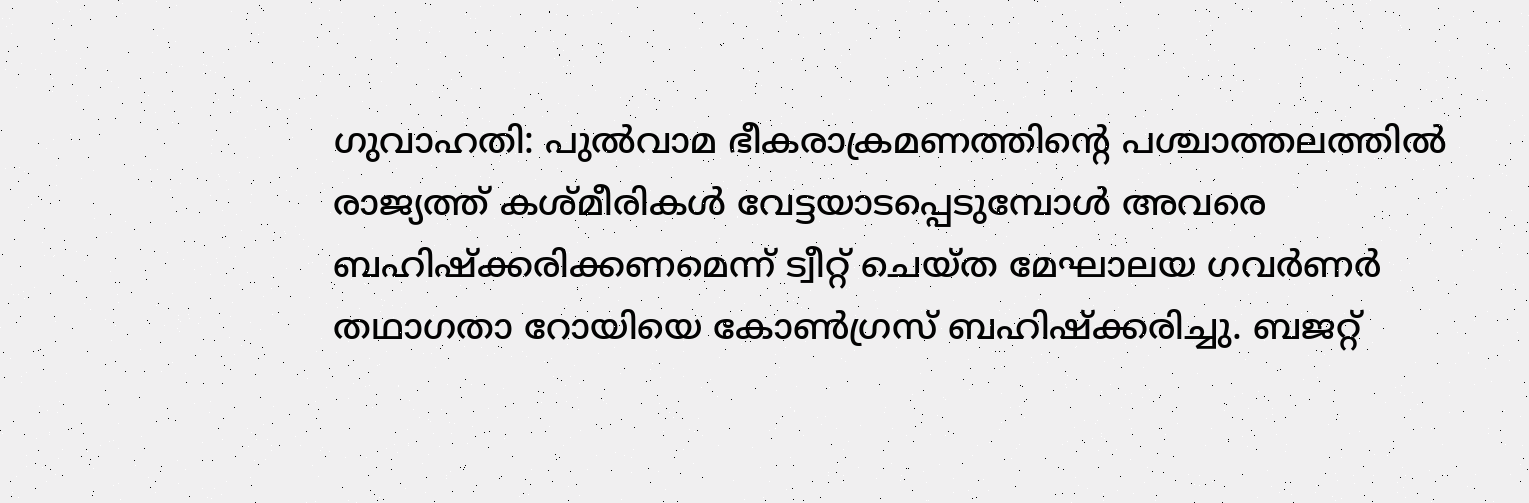ഗുവാഹതി: പുല്‍വാമ ഭീകരാക്രമണത്തിന്റെ പശ്ചാത്തലത്തില്‍ രാജ്യത്ത് കശ്മീരികള്‍ വേട്ടയാടപ്പെടുമ്പോള്‍ അവരെ ബഹിഷ്‌ക്കരിക്കണമെന്ന് ട്വീറ്റ് ചെയ്ത മേഘാലയ ഗവര്‍ണര്‍ തഥാഗതാ റോയിയെ കോണ്‍ഗ്രസ് ബഹിഷ്‌ക്കരിച്ചു. ബജറ്റ്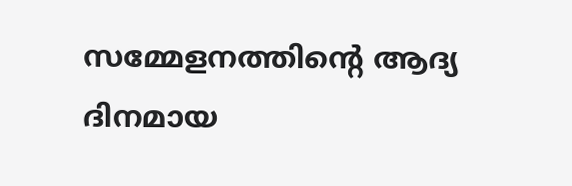സമ്മേളനത്തിന്റെ ആദ്യ ദിനമായ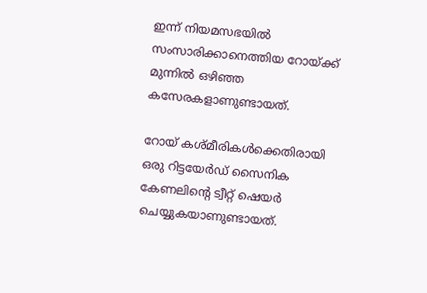ഇന്ന് നിയമസഭയില്‍ സംസാരിക്കാനെത്തിയ റോയ്ക്ക് മുന്നില്‍ ഒഴിഞ്ഞ കസേരകളാണുണ്ടായത്.

റോയ് കശ്മീരികള്‍ക്കെതിരായി ഒരു റിട്ടയേര്‍ഡ് സൈനിക കേണലിന്റെ ട്വീറ്റ് ഷെയര്‍ ചെയ്യുകയാണുണ്ടായത്.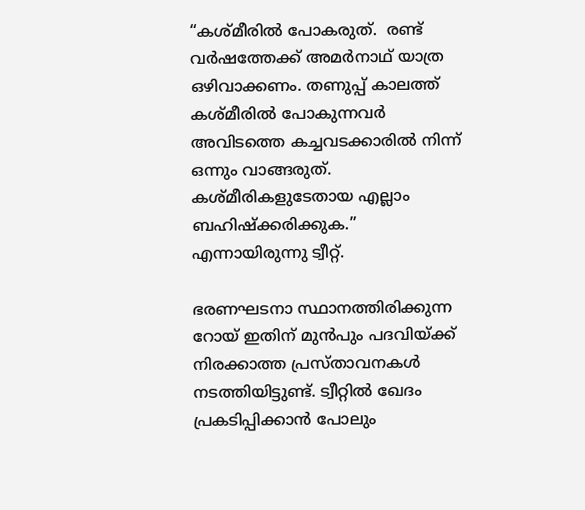“കശ്മീരില്‍ പോകരുത്.  രണ്ട്  വര്‍ഷത്തേക്ക് അമര്‍നാഥ് യാത്ര ഒഴിവാക്കണം. തണുപ്പ് കാലത്ത് കശ്മീരില്‍ പോകുന്നവര്‍ അവിടത്തെ കച്ചവടക്കാരില്‍ നിന്ന് ഒന്നും വാങ്ങരുത്. കശ്മീരികളുടേതായ എല്ലാം ബഹിഷ്‌ക്കരിക്കുക.” എന്നായിരുന്നു ട്വീറ്റ്.

ഭരണഘടനാ സ്ഥാനത്തിരിക്കുന്ന റോയ് ഇതിന് മുന്‍പും പദവിയ്ക്ക് നിരക്കാത്ത പ്രസ്താവനകള്‍ നടത്തിയിട്ടുണ്ട്. ട്വീറ്റില്‍ ഖേദം പ്രകടിപ്പിക്കാന്‍ പോലും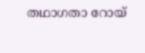തഥാഗതാ റോയ്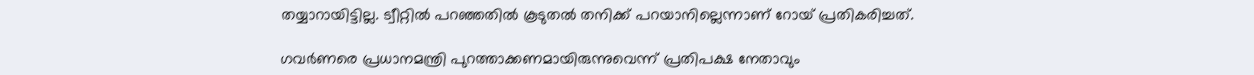തയ്യാറായിട്ടില്ല. ട്വീറ്റില്‍ പറഞ്ഞതില്‍ കൂടുതല്‍ തനിക്ക് പറയാനില്ലെന്നാണ് റോയ് പ്രതികരിച്ചത്.

ഗവര്‍ണരെ പ്രധാനമന്ത്രി പുറത്താക്കണമായിരുന്നുവെന്ന് പ്രതിപക്ഷ നേതാവും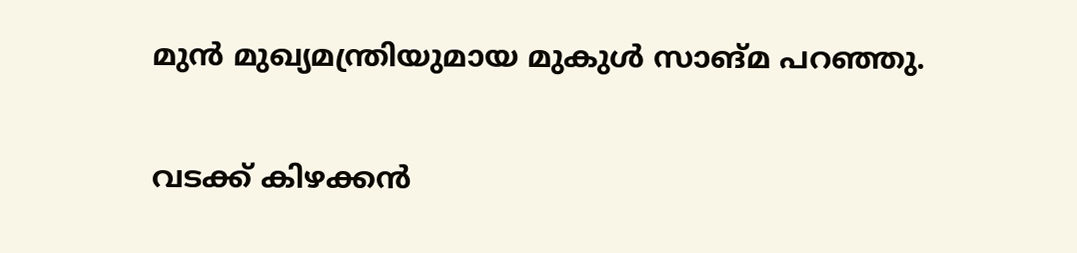മുന്‍ മുഖ്യമന്ത്രിയുമായ മുകുള്‍ സാങ്മ പറഞ്ഞു.

വടക്ക് കിഴക്കന്‍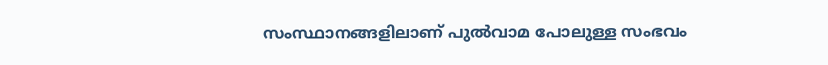സംസ്ഥാനങ്ങളിലാണ് പുല്‍വാമ പോലുള്ള സംഭവം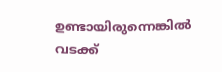ഉണ്ടായിരുന്നെങ്കില്‍ വടക്ക്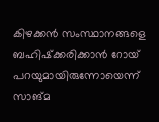കിഴക്കന്‍ സംസ്ഥാനങ്ങളെ ബഹിഷ്‌ക്കരിക്കാന്‍ റോയ് പറയുമായിരുന്നോയെന്ന് സാങ്മ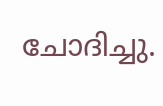ചോദിച്ചു.